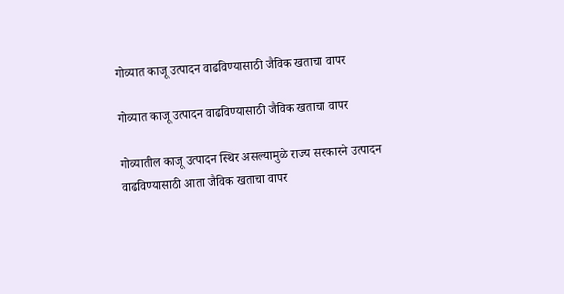गोव्यात काजू उत्पादन वाढविण्यासाठी जैविक खताचा वापर

गोव्यात काजू उत्पादन वाढविण्यासाठी जैविक खताचा वापर

गोव्यातील काजू उत्पादन स्थिर असल्यामुळे राज्य सरकारने उत्पादन वाढविण्यासाठी आता जैविक खताचा वापर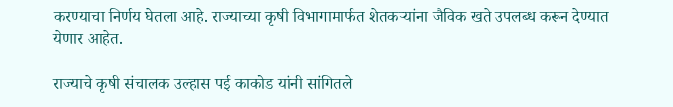करण्याचा निर्णय घेतला आहे. राज्याच्या कृषी विभागामार्फत शेतकऱ्यांना जैविक खते उपलब्ध करून देण्यात येणार आहेत.

राज्याचे कृषी संचालक उल्हास पई काकोड यांनी सांगितले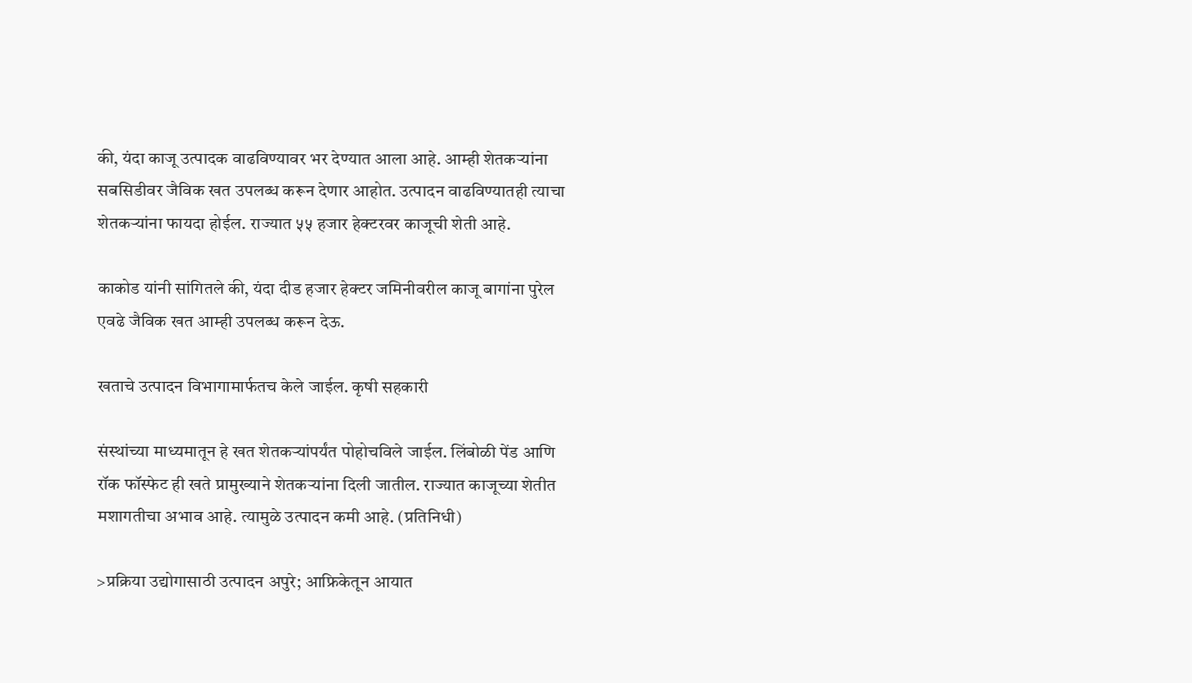की, यंदा काजू उत्पादक वाढविण्यावर भर देण्यात आला आहे. आम्ही शेतकऱ्यांना सबसिडीवर जैविक खत उपलब्ध करून देणार आहोत. उत्पादन वाढविण्यातही त्याचा शेतकऱ्यांना फायदा होईल. राज्यात ५५ हजार हेक्टरवर काजूची शेती आहे.

काकोड यांनी सांगितले की, यंदा दीड हजार हेक्टर जमिनीवरील काजू बागांना पुरेल एवढे जैविक खत आम्ही उपलब्ध करून देऊ.

खताचे उत्पादन विभागामार्फतच केले जाईल. कृषी सहकारी

संस्थांच्या माध्यमातून हे खत शेतकऱ्यांपर्यंत पोहोचविले जाईल. लिंबोळी पेंड आणि रॉक फॉस्फेट ही खते प्रामुख्याने शेतकऱ्यांना दिली जातील. राज्यात काजूच्या शेतीत मशागतीचा अभाव आहे. त्यामुळे उत्पादन कमी आहे. (प्रतिनिधी)

>प्रक्रिया उद्योगासाठी उत्पादन अपुरे; आफ्रिकेतून आयात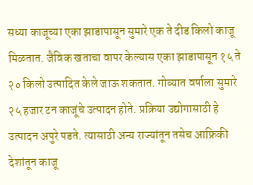सध्या काजूच्या एका झाडापासून सुमारे एक ते दीड किलो काजू मिळतात. जैविक खताचा वापर केल्यास एका झाडापासून १५ ते २० किलो उत्पादित केले जाऊ शकतात. गोव्यात वर्षाला सुमारे २५ हजार टन काजूंचे उत्पादन होते. प्रक्रिया उद्योगासाठी हे उत्पादन अपुरे पडते. त्यासाठी अन्य राज्यांतून तसेच आफ्रिकी देशांतून काजू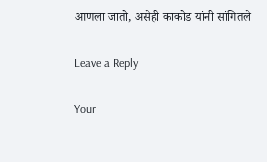आणला जातो, असेही काकोड यांनी सांगितले

Leave a Reply

Your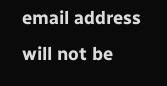email address will not be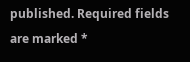published. Required fields are marked *